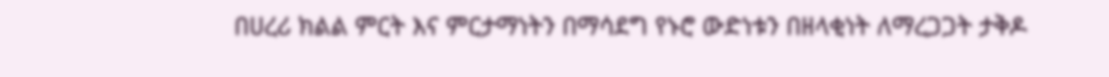በሀረሪ ክልል ምርት እና ምርታማነትን በማሳደግ የኑሮ ውድነቱን በዘላቂነት ለማረጋጋት ታቅዶ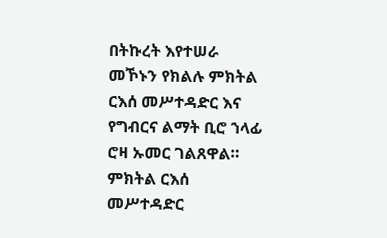በትኩረት እየተሠራ መኾኑን የክልሉ ምክትል ርእሰ መሥተዳድር እና የግብርና ልማት ቢሮ ኀላፊ ሮዛ ኡመር ገልጸዋል።
ምክትል ርእሰ መሥተዳድር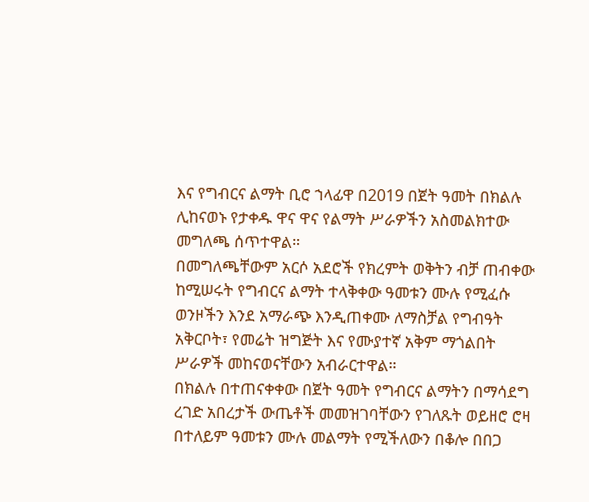እና የግብርና ልማት ቢሮ ኀላፊዋ በ2019 በጀት ዓመት በክልሉ ሊከናወኑ የታቀዱ ዋና ዋና የልማት ሥራዎችን አስመልክተው መግለጫ ሰጥተዋል።
በመግለጫቸውም አርሶ አደሮች የክረምት ወቅትን ብቻ ጠብቀው ከሚሠሩት የግብርና ልማት ተላቅቀው ዓመቱን ሙሉ የሚፈሱ ወንዞችን እንደ አማራጭ እንዲጠቀሙ ለማስቻል የግብዓት አቅርቦት፣ የመሬት ዝግጅት እና የሙያተኛ አቅም ማጎልበት ሥራዎች መከናወናቸውን አብራርተዋል።
በክልሉ በተጠናቀቀው በጀት ዓመት የግብርና ልማትን በማሳደግ ረገድ አበረታች ውጤቶች መመዝገባቸውን የገለጹት ወይዘሮ ሮዛ በተለይም ዓመቱን ሙሉ መልማት የሚችለውን በቆሎ በበጋ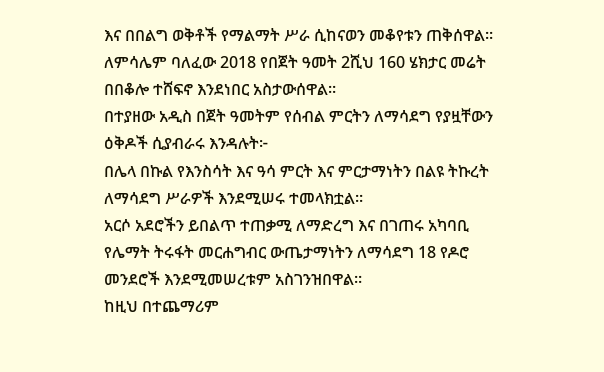እና በበልግ ወቅቶች የማልማት ሥራ ሲከናወን መቆየቱን ጠቅሰዋል።
ለምሳሌም ባለፈው 2018 የበጀት ዓመት 2ሺህ 160 ሄክታር መሬት በበቆሎ ተሸፍኖ እንደነበር አስታውሰዋል።
በተያዘው አዲስ በጀት ዓመትም የሰብል ምርትን ለማሳደግ የያዟቸውን ዕቅዶች ሲያብራሩ እንዳሉት፦
በሌላ በኩል የእንስሳት እና ዓሳ ምርት እና ምርታማነትን በልዩ ትኩረት ለማሳደግ ሥራዎች እንደሚሠሩ ተመላክቷል።
አርሶ አደሮችን ይበልጥ ተጠቃሚ ለማድረግ እና በገጠሩ አካባቢ የሌማት ትሩፋት መርሐግብር ውጤታማነትን ለማሳደግ 18 የዶሮ መንደሮች እንደሚመሠረቱም አስገንዝበዋል።
ከዚህ በተጨማሪም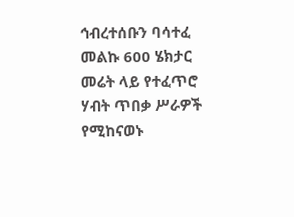ኅብረተሰቡን ባሳተፈ መልኩ 600 ሄክታር መሬት ላይ የተፈጥሮ ሃብት ጥበቃ ሥራዎች የሚከናወኑ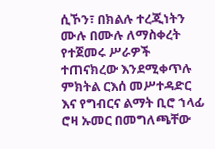ሲኾን፣ በክልሉ ተረጂነትን ሙሉ በሙሉ ለማስቀረት የተጀመሩ ሥራዎች ተጠናክረው እንደሚቀጥሉ ምክትል ርእሰ መሥተዳድር እና የግብርና ልማት ቢሮ ኀላፊ ሮዛ ኡመር በመግለጫቸው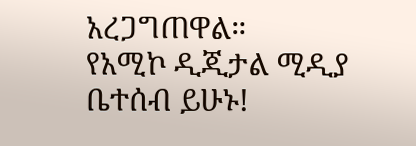አረጋግጠዋል።
የአሚኮ ዲጂታል ሚዲያ ቤተሰብ ይሁኑ!